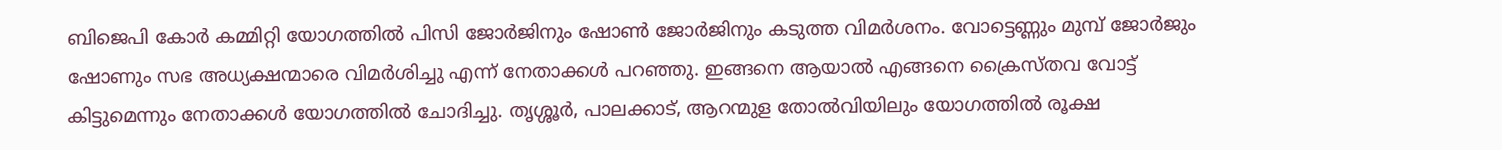ബിജെപി കോർ കമ്മിറ്റി യോഗത്തില്‍ പിസി ജോർജിനും ഷോണ്‍ ജോർജിനും കടുത്ത വിമർശനം. വോട്ടെണ്ണും മുമ്പ് ജോർജും ഷോണും സഭ അധ്യക്ഷന്മാരെ വിമർശിച്ചു എന്ന് നേതാക്കള്‍ പറഞ്ഞു. ഇങ്ങനെ ആയാല്‍ എങ്ങനെ ക്രൈസ്തവ വോട്ട് കിട്ടുമെന്നും നേതാക്കള്‍ യോഗത്തില്‍ ചോദിച്ചു. തൃശ്ശൂർ, പാലക്കാട്‌, ആറന്മുള തോല്‍‌വിയിലും യോഗത്തില്‍ രൂക്ഷ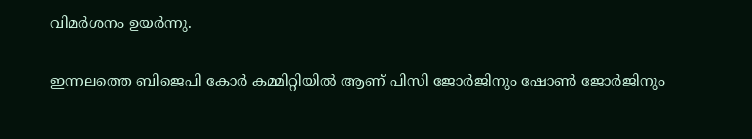വിമർശനം ഉയർന്നു.

ഇന്നലത്തെ ബിജെപി കോർ കമ്മിറ്റിയില്‍ ആണ് പിസി ജോർജിനും ഷോണ്‍ ജോർജിനും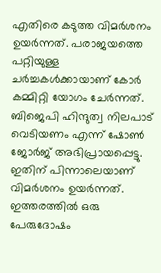എതിരെ കടുത്ത വിമർശനം ഉയർന്നത്. പരാജയത്തെ പറ്റിയുള്ള ചർച്ചകള്‍ക്കായാണ് കോർ കമ്മിറ്റി യോഗം ചേർന്നത്. ബിജെപി ഹിന്ദുത്വ നിലപാട് വെടിയണം എന്ന് ഷോണ്‍ ജോർജ് അഭിപ്രായപ്പെട്ടു. ഇതിന് പിന്നാലെയാണ് വിമർശനം ഉയർന്നത്. ഇത്തരത്തില്‍ ഒരു പേരുദോഷം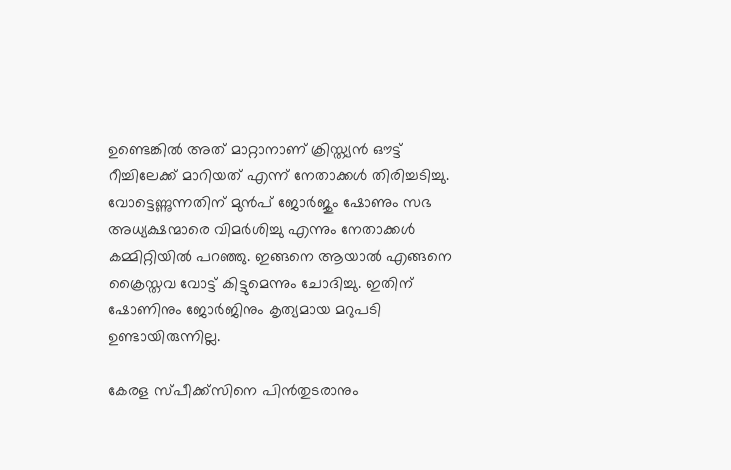ഉണ്ടെങ്കില്‍ അത് മാറ്റാനാണ് ക്രിസ്ത്യൻ ഔട്ട് റീച്ചിലേക്ക് മാറിയത് എന്ന് നേതാക്കള്‍ തിരിച്ചടിച്ചു. വോട്ടെണ്ണുന്നതിന് മുൻപ് ജോർജും ഷോണും സഭ അധ്യക്ഷന്മാരെ വിമർശിച്ചു എന്നും നേതാക്കള്‍ കമ്മിറ്റിയില്‍ പറഞ്ഞു. ഇങ്ങനെ ആയാല്‍ എങ്ങനെ ക്രൈസ്തവ വോട്ട് കിട്ടുമെന്നും ചോദിച്ചു. ഇതിന് ഷോണിനും ജോർജിനും കൃത്യമായ മറുപടി ഉണ്ടായിരുന്നില്ല.

കേരള സ്പീക്ക്സിനെ പിൻതുടരാനും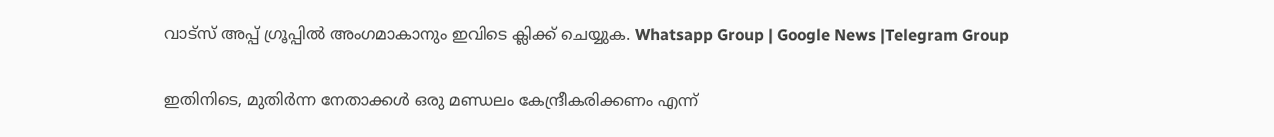വാട്സ് അപ്പ് ഗ്രൂപ്പിൽ അംഗമാകാനും ഇവിടെ ക്ലിക്ക് ചെയ്യുക. Whatsapp Group | Google News |Telegram Group

ഇതിനിടെ, മുതിർന്ന നേതാക്കള്‍ ഒരു മണ്ഡലം കേന്ദ്രീകരിക്കണം എന്ന്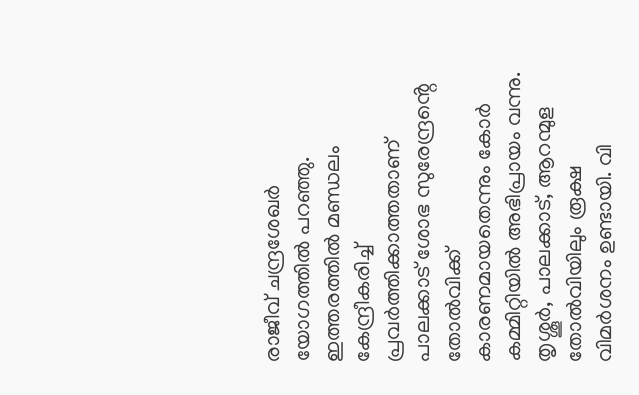രാജീവ് ചന്ദ്രശേഖർ യോഗത്തില്‍ പറഞ്ഞു. ഇത്തരത്തില്‍ മണ്ഡലം കേന്ദ്രീകരിച്ച്‌ പ്രവർത്തിക്കാത്തതാണ് പാലക്കാട് ശോഭ സുരേന്ദ്രൻ്റെ തോല്‍വിക്ക് കാരണമായതെന്നും കോർ കമ്മിറ്റിയില്‍ അഭിപ്രായം വന്നു. തൃശ്ശൂർ, പാലക്കാട്‌, ആറന്മുള തോല്‍‌വിയിലും രൂക്ഷ വിമർശനം ഉണ്ടായി. വി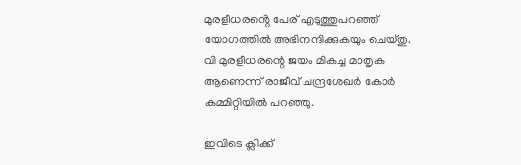മുരളീധരൻ്റെ പേര് എടുത്തുപറഞ്ഞ് യോഗത്തില്‍ അഭിനന്ദിക്കുകയും ചെയ്തു. വി മുരളീധരന്റെ ജയം മികച്ച മാതൃക ആണെന്ന് രാജീവ് ചന്ദ്രശേഖർ കോർ കമ്മിറ്റിയില്‍ പറഞ്ഞു.

ഇവിടെ ക്ലിക്ക്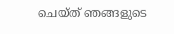ചെയ്ത് ഞങ്ങളുടെ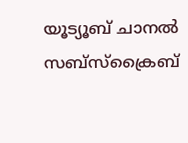യൂട്യൂബ് ചാനൽ സബ്സ്ക്രൈബ്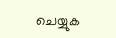ചെയ്യുക